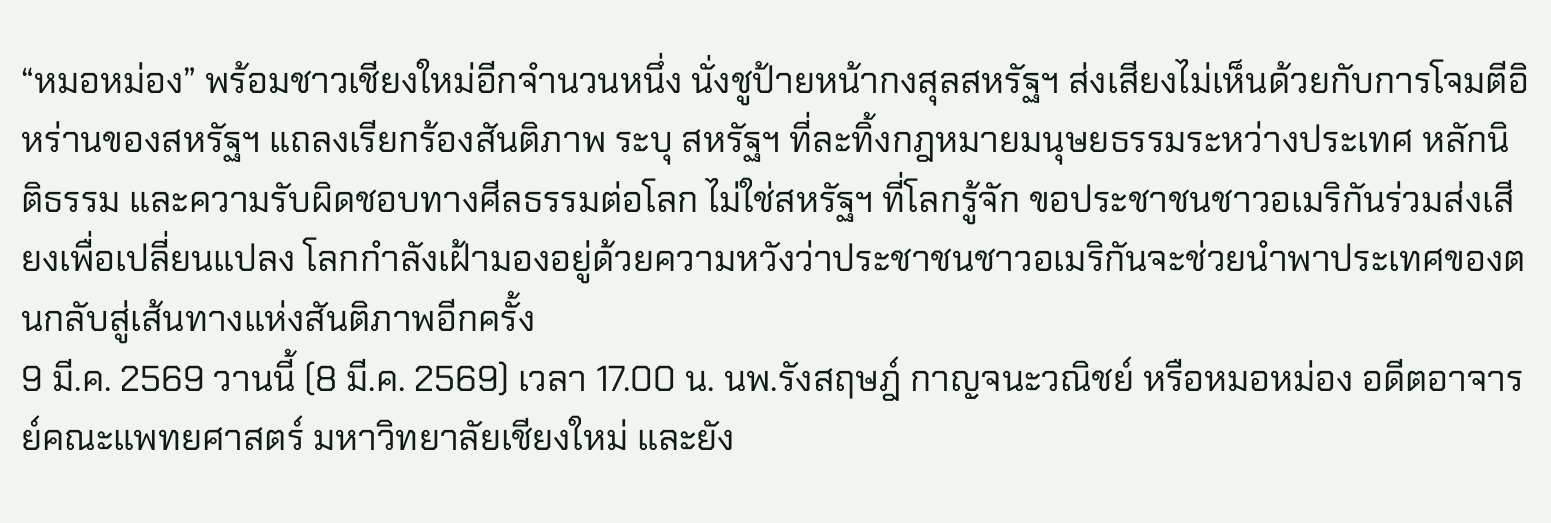“หมอหม่อง” พร้อมชาวเชียงใหม่อีกจำนวนหนึ่ง นั่งชูป้ายหน้ากงสุลสหรัฐฯ ส่งเสียงไม่เห็นด้วยกับการโจมตีอิหร่านของสหรัฐฯ แถลงเรียกร้องสันติภาพ ระบุ สหรัฐฯ ที่ละทิ้งกฎหมายมนุษยธรรมระหว่างประเทศ หลักนิติธรรม และความรับผิดชอบทางศีลธรรมต่อโลก ไม่ใช่สหรัฐฯ ที่โลกรู้จัก ขอประชาชนชาวอเมริกันร่วมส่งเสียงเพื่อเปลี่ยนแปลง โลกกำลังเฝ้ามองอยู่ด้วยความหวังว่าประชาชนชาวอเมริกันจะช่วยนำพาประเทศของตนกลับสู่เส้นทางแห่งสันติภาพอีกครั้ง
9 มี.ค. 2569 วานนี้ (8 มี.ค. 2569) เวลา 17.00 น. นพ.รังสฤษฎ์ กาญจนะวณิชย์ หรือหมอหม่อง อดีตอาจารย์คณะแพทยศาสตร์ มหาวิทยาลัยเชียงใหม่ และยัง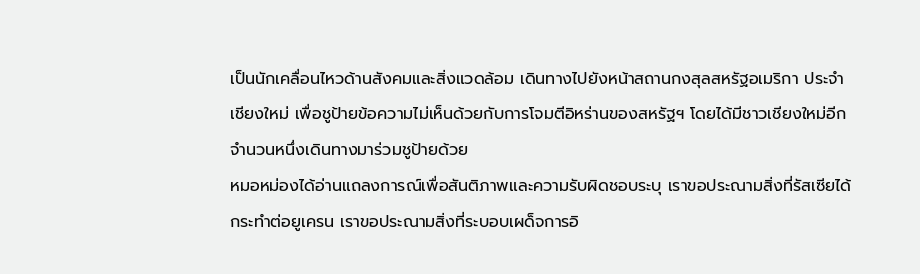เป็นนักเคลื่อนไหวด้านสังคมและสิ่งแวดล้อม เดินทางไปยังหน้าสถานกงสุลสหรัฐอเมริกา ประจำเชียงใหม่ เพื่อชูป้ายข้อความไม่เห็นด้วยกับการโจมตีอิหร่านของสหรัฐฯ โดยได้มีชาวเชียงใหม่อีกจำนวนหนึ่งเดินทางมาร่วมชูป้ายด้วย
หมอหม่องได้อ่านแถลงการณ์เพื่อสันติภาพและความรับผิดชอบระบุ เราขอประณามสิ่งที่รัสเซียได้กระทำต่อยูเครน เราขอประณามสิ่งที่ระบอบเผด็จการอิ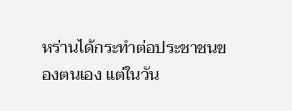หร่านได้กระทำต่อประชาชนของตนเอง แต่ในวัน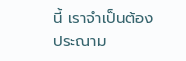นี้ เราจำเป็นต้องประณาม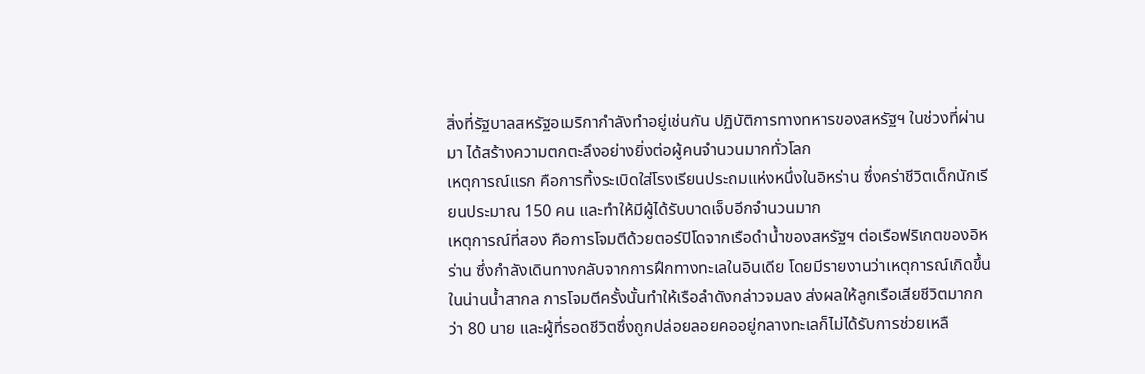สิ่งที่รัฐบาลสหรัฐอเมริกากำลังทำอยู่เช่นกัน ปฏิบัติการทางทหารของสหรัฐฯ ในช่วงที่ผ่านมา ได้สร้างความตกตะลึงอย่างยิ่งต่อผู้คนจำนวนมากทั่วโลก
เหตุการณ์แรก คือการทิ้งระเบิดใส่โรงเรียนประถมแห่งหนึ่งในอิหร่าน ซึ่งคร่าชีวิตเด็กนักเรียนประมาณ 150 คน และทำให้มีผู้ได้รับบาดเจ็บอีกจำนวนมาก
เหตุการณ์ที่สอง คือการโจมตีด้วยตอร์ปิโดจากเรือดำน้ำของสหรัฐฯ ต่อเรือฟริเกตของอิหร่าน ซึ่งกำลังเดินทางกลับจากการฝึกทางทะเลในอินเดีย โดยมีรายงานว่าเหตุการณ์เกิดขึ้นในน่านน้ำสากล การโจมตีครั้งนั้นทำให้เรือลำดังกล่าวจมลง ส่งผลให้ลูกเรือเสียชีวิตมากกว่า 80 นาย และผู้ที่รอดชีวิตซึ่งถูกปล่อยลอยคออยู่กลางทะเลก็ไม่ได้รับการช่วยเหลื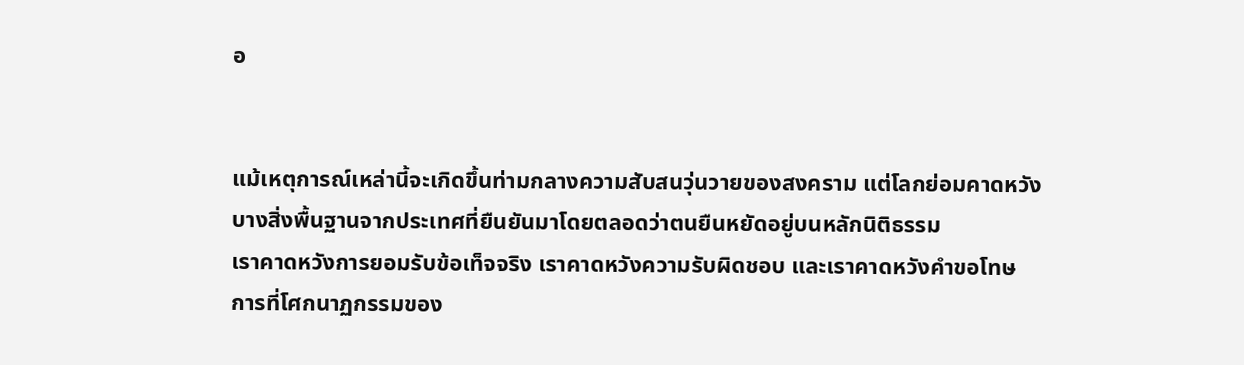อ


แม้เหตุการณ์เหล่านี้จะเกิดขึ้นท่ามกลางความสับสนวุ่นวายของสงคราม แต่โลกย่อมคาดหวังบางสิ่งพื้นฐานจากประเทศที่ยืนยันมาโดยตลอดว่าตนยืนหยัดอยู่บนหลักนิติธรรม
เราคาดหวังการยอมรับข้อเท็จจริง เราคาดหวังความรับผิดชอบ และเราคาดหวังคำขอโทษ
การที่โศกนาฏกรรมของ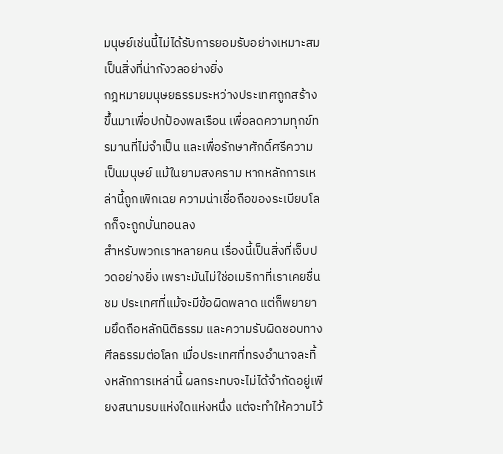มนุษย์เช่นนี้ไม่ได้รับการยอมรับอย่างเหมาะสม เป็นสิ่งที่น่ากังวลอย่างยิ่ง
กฎหมายมนุษยธรรมระหว่างประเทศถูกสร้างขึ้นมาเพื่อปกป้องพลเรือน เพื่อลดความทุกข์ทรมานที่ไม่จำเป็น และเพื่อรักษาศักดิ์ศรีความเป็นมนุษย์ แม้ในยามสงคราม หากหลักการเหล่านี้ถูกเพิกเฉย ความน่าเชื่อถือของระเบียบโลกก็จะถูกบั่นทอนลง
สำหรับพวกเราหลายคน เรื่องนี้เป็นสิ่งที่เจ็บปวดอย่างยิ่ง เพราะมันไม่ใช่อเมริกาที่เราเคยชื่นชม ประเทศที่แม้จะมีข้อผิดพลาด แต่ก็พยายามยึดถือหลักนิติธรรม และความรับผิดชอบทางศีลธรรมต่อโลก เมื่อประเทศที่ทรงอำนาจละทิ้งหลักการเหล่านี้ ผลกระทบจะไม่ได้จำกัดอยู่เพียงสนามรบแห่งใดแห่งหนึ่ง แต่จะทำให้ความไว้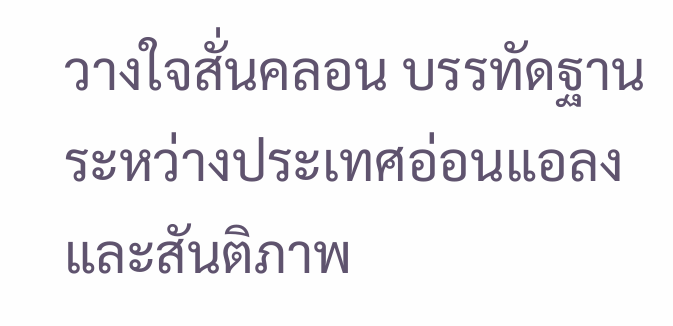วางใจสั่นคลอน บรรทัดฐานระหว่างประเทศอ่อนแอลง และสันติภาพ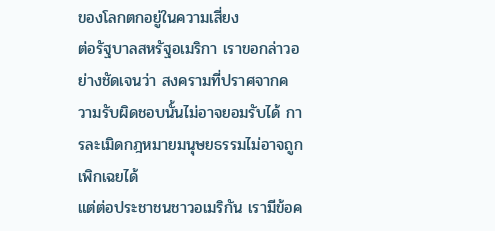ของโลกตกอยู่ในความเสี่ยง
ต่อรัฐบาลสหรัฐอเมริกา เราขอกล่าวอย่างชัดเจนว่า สงครามที่ปราศจากความรับผิดชอบนั้นไม่อาจยอมรับได้ การละเมิดกฎหมายมนุษยธรรมไม่อาจถูกเพิกเฉยได้
แต่ต่อประชาชนชาวอเมริกัน เรามีข้อค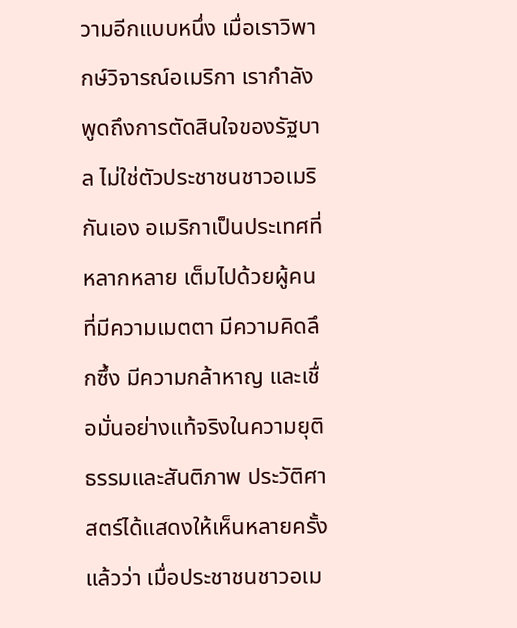วามอีกแบบหนึ่ง เมื่อเราวิพากษ์วิจารณ์อเมริกา เรากำลังพูดถึงการตัดสินใจของรัฐบาล ไม่ใช่ตัวประชาชนชาวอเมริกันเอง อเมริกาเป็นประเทศที่หลากหลาย เต็มไปด้วยผู้คนที่มีความเมตตา มีความคิดลึกซึ้ง มีความกล้าหาญ และเชื่อมั่นอย่างแท้จริงในความยุติธรรมและสันติภาพ ประวัติศาสตร์ได้แสดงให้เห็นหลายครั้งแล้วว่า เมื่อประชาชนชาวอเม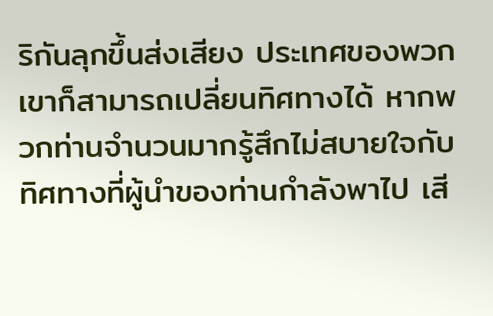ริกันลุกขึ้นส่งเสียง ประเทศของพวกเขาก็สามารถเปลี่ยนทิศทางได้ หากพวกท่านจำนวนมากรู้สึกไม่สบายใจกับทิศทางที่ผู้นำของท่านกำลังพาไป เสี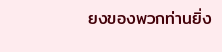ยงของพวกท่านยิ่ง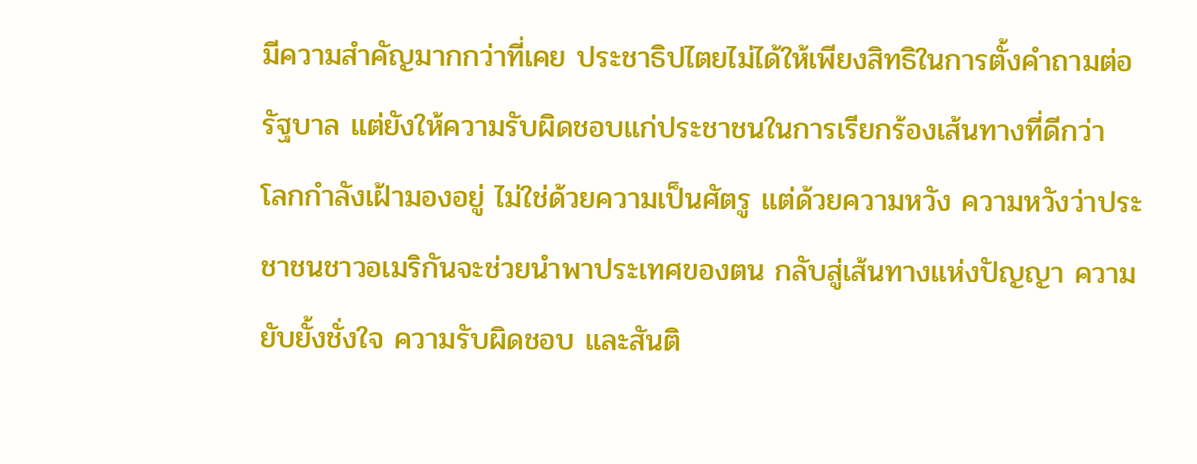มีความสำคัญมากกว่าที่เคย ประชาธิปไตยไม่ได้ให้เพียงสิทธิในการตั้งคำถามต่อรัฐบาล แต่ยังให้ความรับผิดชอบแก่ประชาชนในการเรียกร้องเส้นทางที่ดีกว่า
โลกกำลังเฝ้ามองอยู่ ไม่ใช่ด้วยความเป็นศัตรู แต่ด้วยความหวัง ความหวังว่าประชาชนชาวอเมริกันจะช่วยนำพาประเทศของตน กลับสู่เส้นทางแห่งปัญญา ความยับยั้งชั่งใจ ความรับผิดชอบ และสันติ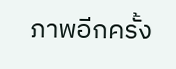ภาพอีกครั้ง